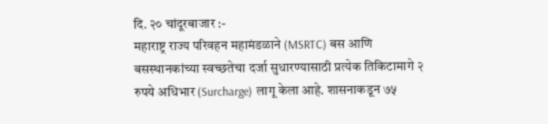दि. २० चांदूरबाजार :-
महाराष्ट्र राज्य परिवहन महामंडळाने (MSRTC) बस आणि बसस्थानकांच्या स्वच्छतेचा दर्जा सुधारण्यासाठी प्रत्येक तिकिटामागे २ रुपये अधिभार (Surcharge) लागू केला आहे. शासनाकडून ७५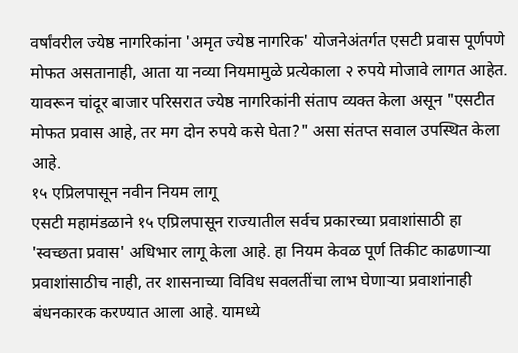वर्षांवरील ज्येष्ठ नागरिकांना 'अमृत ज्येष्ठ नागरिक' योजनेअंतर्गत एसटी प्रवास पूर्णपणे मोफत असतानाही, आता या नव्या नियमामुळे प्रत्येकाला २ रुपये मोजावे लागत आहेत. यावरून चांदूर बाजार परिसरात ज्येष्ठ नागरिकांनी संताप व्यक्त केला असून "एसटीत मोफत प्रवास आहे, तर मग दोन रुपये कसे घेता?" असा संतप्त सवाल उपस्थित केला आहे.
१५ एप्रिलपासून नवीन नियम लागू
एसटी महामंडळाने १५ एप्रिलपासून राज्यातील सर्वच प्रकारच्या प्रवाशांसाठी हा 'स्वच्छता प्रवास' अधिभार लागू केला आहे. हा नियम केवळ पूर्ण तिकीट काढणाऱ्या प्रवाशांसाठीच नाही, तर शासनाच्या विविध सवलतींचा लाभ घेणाऱ्या प्रवाशांनाही बंधनकारक करण्यात आला आहे. यामध्ये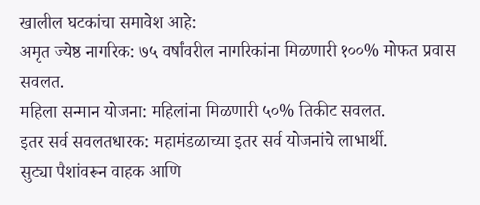खालील घटकांचा समावेश आहे:
अमृत ज्येष्ठ नागरिक: ७५ वर्षांवरील नागरिकांना मिळणारी १००% मोफत प्रवास सवलत.
महिला सन्मान योजना: महिलांना मिळणारी ५०% तिकीट सवलत.
इतर सर्व सवलतधारक: महामंडळाच्या इतर सर्व योजनांचे लाभार्थी.
सुट्या पैशांवरून वाहक आणि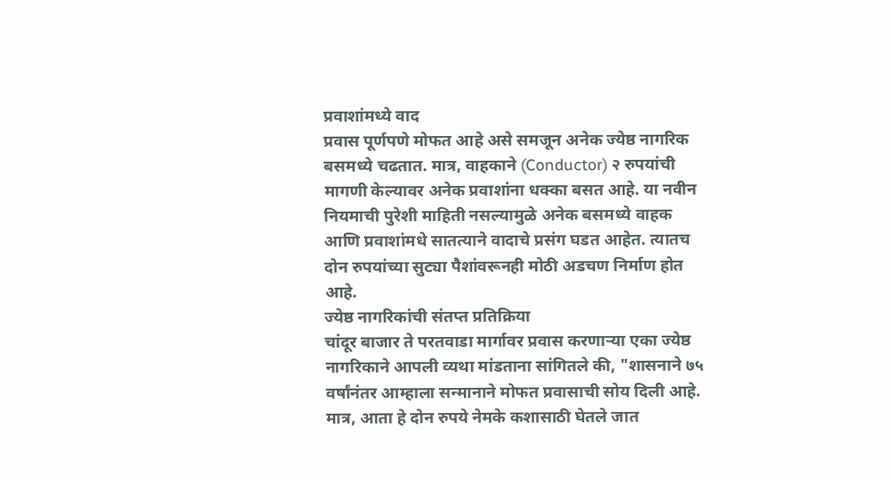प्रवाशांमध्ये वाद
प्रवास पूर्णपणे मोफत आहे असे समजून अनेक ज्येष्ठ नागरिक बसमध्ये चढतात. मात्र, वाहकाने (Conductor) २ रुपयांची मागणी केल्यावर अनेक प्रवाशांना धक्का बसत आहे. या नवीन नियमाची पुरेशी माहिती नसल्यामुळे अनेक बसमध्ये वाहक आणि प्रवाशांमधे सातत्याने वादाचे प्रसंग घडत आहेत. त्यातच दोन रुपयांच्या सुट्या पैशांवरूनही मोठी अडचण निर्माण होत आहे.
ज्येष्ठ नागरिकांची संतप्त प्रतिक्रिया
चांदूर बाजार ते परतवाडा मार्गावर प्रवास करणाऱ्या एका ज्येष्ठ नागरिकाने आपली व्यथा मांडताना सांगितले की, "शासनाने ७५ वर्षांनंतर आम्हाला सन्मानाने मोफत प्रवासाची सोय दिली आहे. मात्र, आता हे दोन रुपये नेमके कशासाठी घेतले जात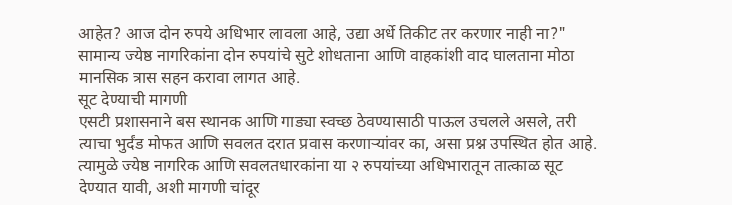आहेत? आज दोन रुपये अधिभार लावला आहे, उद्या अर्धे तिकीट तर करणार नाही ना?" सामान्य ज्येष्ठ नागरिकांना दोन रुपयांचे सुटे शोधताना आणि वाहकांशी वाद घालताना मोठा मानसिक त्रास सहन करावा लागत आहे.
सूट देण्याची मागणी
एसटी प्रशासनाने बस स्थानक आणि गाड्या स्वच्छ ठेवण्यासाठी पाऊल उचलले असले, तरी त्याचा भुर्दंड मोफत आणि सवलत दरात प्रवास करणाऱ्यांवर का, असा प्रश्न उपस्थित होत आहे. त्यामुळे ज्येष्ठ नागरिक आणि सवलतधारकांना या २ रुपयांच्या अधिभारातून तात्काळ सूट देण्यात यावी, अशी मागणी चांदूर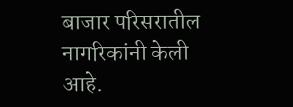बाजार परिसरातील नागरिकांनी केली आहे.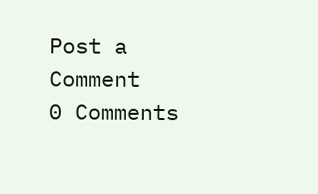Post a Comment
0 Comments